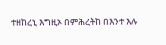ተዘከረኒ እግዚኦ በምሕረትከ በእንተ እሉ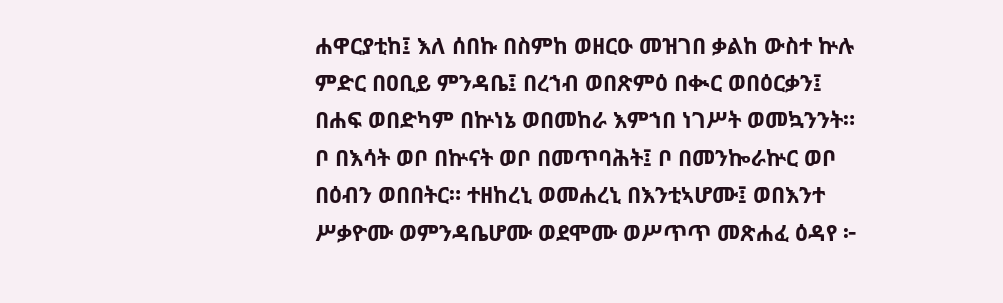ሐዋርያቲከ፤ እለ ሰበኩ በስምከ ወዘርዑ መዝገበ ቃልከ ውስተ ኵሉ ምድር በዐቢይ ምንዳቤ፤ በረኀብ ወበጽምዕ በቊር ወበዕርቃን፤ በሐፍ ወበድካም በኵነኔ ወበመከራ እምኀበ ነገሥት ወመኳንንት። ቦ በእሳት ወቦ በኵናት ወቦ በመጥባሕት፤ ቦ በመንኰራኵር ወቦ በዕብን ወበበትር። ተዘከረኒ ወመሐረኒ በእንቲኣሆሙ፤ ወበእንተ ሥቃዮሙ ወምንዳቤሆሙ ወደሞሙ ወሥጥጥ መጽሐፈ ዕዳየ ፦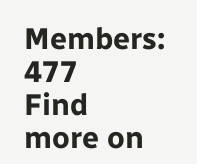Members: 477
Find more on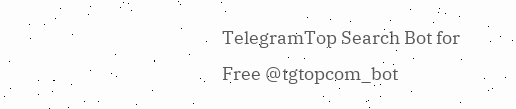TelegramTop Search Bot for Free @tgtopcom_bot